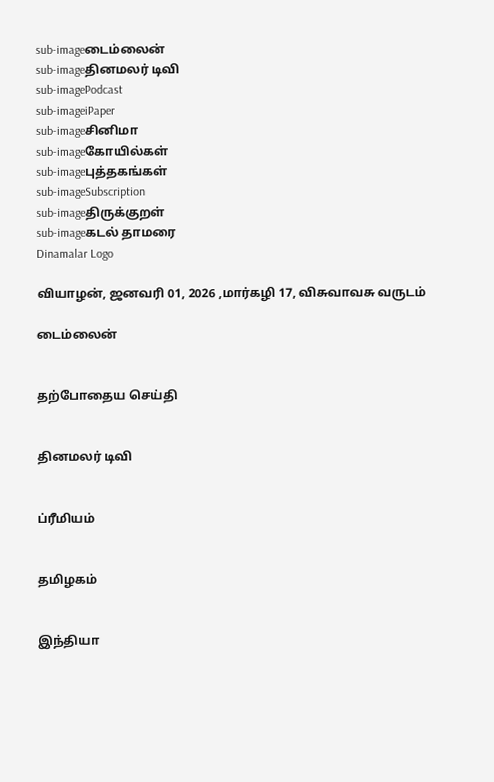sub-imageடைம்லைன்
sub-imageதினமலர் டிவி
sub-imagePodcast
sub-imageiPaper
sub-imageசினிமா
sub-imageகோயில்கள்
sub-imageபுத்தகங்கள்
sub-imageSubscription
sub-imageதிருக்குறள்
sub-imageகடல் தாமரை
Dinamalar Logo

வியாழன், ஜனவரி 01, 2026 ,மார்கழி 17, விசுவாவசு வருடம்

டைம்லைன்


தற்போதைய செய்தி


தினமலர் டிவி


ப்ரீமியம்


தமிழகம்


இந்தியா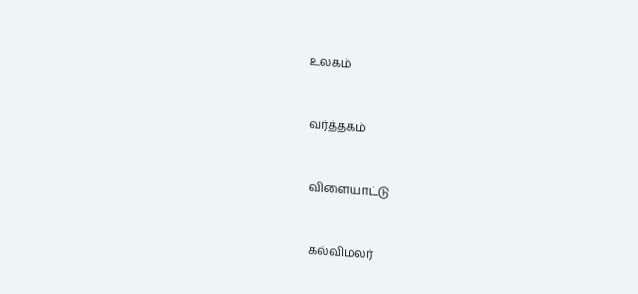உலகம்


வர்த்தகம்


விளையாட்டு


கல்விமலர்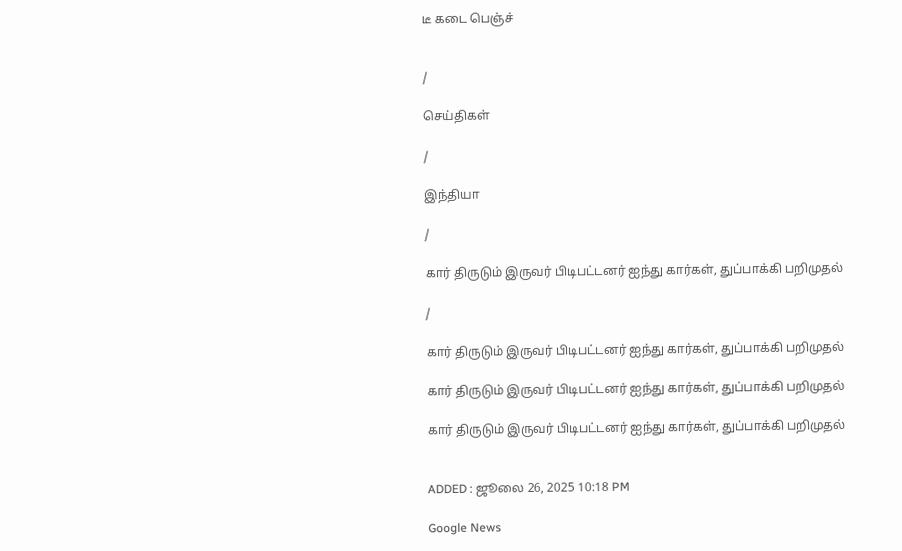டீ கடை பெஞ்ச்


/

செய்திகள்

/

இந்தியா

/

கார் திருடும் இருவர் பிடிபட்டனர் ஐந்து கார்கள், துப்பாக்கி பறிமுதல்

/

கார் திருடும் இருவர் பிடிபட்டனர் ஐந்து கார்கள், துப்பாக்கி பறிமுதல்

கார் திருடும் இருவர் பிடிபட்டனர் ஐந்து கார்கள், துப்பாக்கி பறிமுதல்

கார் திருடும் இருவர் பிடிபட்டனர் ஐந்து கார்கள், துப்பாக்கி பறிமுதல்


ADDED : ஜூலை 26, 2025 10:18 PM

Google News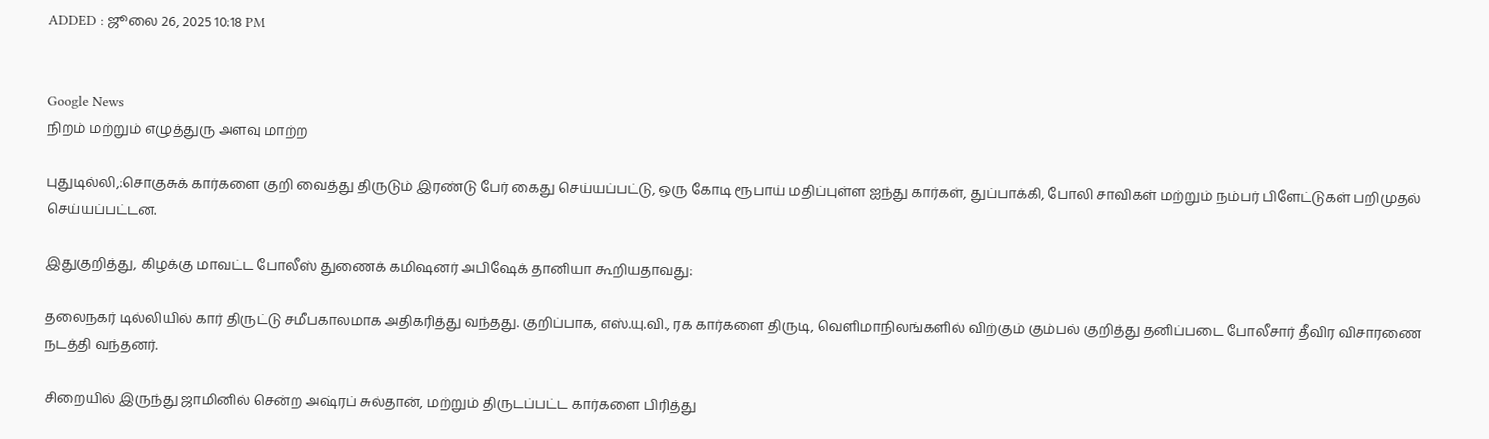ADDED : ஜூலை 26, 2025 10:18 PM


Google News
நிறம் மற்றும் எழுத்துரு அளவு மாற்ற

புதுடில்லி,:சொகுசுக் கார்களை குறி வைத்து திருடும் இரண்டு பேர் கைது செய்யப்பட்டு, ஒரு கோடி ரூபாய் மதிப்புள்ள ஐந்து கார்கள், துப்பாக்கி, போலி சாவிகள் மற்றும் நம்பர் பிளேட்டுகள் பறிமுதல் செய்யப்பட்டன.

இதுகுறித்து, கிழக்கு மாவட்ட போலீஸ் துணைக் கமிஷனர் அபிஷேக் தானியா கூறியதாவது:

தலைநகர் டில்லியில் கார் திருட்டு சமீபகாலமாக அதிகரித்து வந்தது. குறிப்பாக, எஸ்.யு.வி., ரக கார்களை திருடி, வெளிமாநிலங்களில் விற்கும் கும்பல் குறித்து தனிப்படை போலீசார் தீவிர விசாரணை நடத்தி வந்தனர்.

சிறையில் இருந்து ஜாமினில் சென்ற அஷ்ரப் சுல்தான், மற்றும் திருடப்பட்ட கார்களை பிரித்து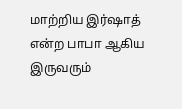மாற்றிய இர்ஷாத் என்ற பாபா ஆகிய இருவரும்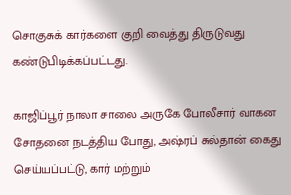சொகுசுக் கார்களை குறி வைத்து திருடுவது கண்டுபிடிக்கப்பட்டது.

காஜிப்பூர் நாலா சாலை அருகே போலீசார் வாகன சோதனை நடத்திய போது, அஷ்ரப் சுல்தான் கைது செய்யப்பட்டு, கார் மற்றும்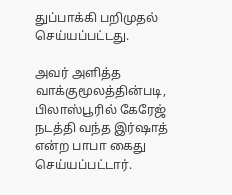துப்பாக்கி பறிமுதல் செய்யப்பட்டது.

அவர் அளித்த வாக்குமூலத்தின்படி, பிலாஸ்பூரில் கேரேஜ் நடத்தி வந்த இர்ஷாத் என்ற பாபா கைது செய்யப்பட்டார்.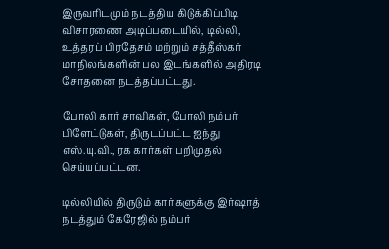இருவரிடமும் நடத்திய கிடுக்கிப்பிடி விசாரணை அடிப்படையில், டில்லி, உத்தரப் பிரதேசம் மற்றும் சத்தீஸ்கர் மாநிலங்களின் பல இடங்களில் அதிரடி சோதனை நடத்தப்பட்டது.

போலி கார் சாவிகள், போலி நம்பர் பிளேட்டுகள், திருடப்பட்ட ஐந்து எஸ்.யு.வி., ரக கார்கள் பறிமுதல் செய்யப்பட்டன.

டில்லியில் திருடும் கார்களுக்கு இர்ஷாத் நடத்தும் கேரேஜில் நம்பர்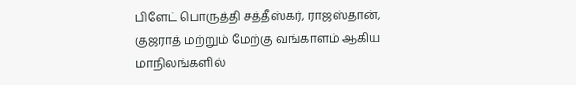பிளேட் பொருத்தி சத்தீஸ்கர், ராஜஸ்தான், குஜராத் மற்றும் மேற்கு வங்காளம் ஆகிய மாநிலங்களில்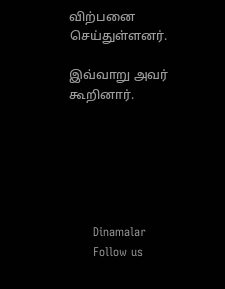விற்பனை செய்துள்ளனர்.

இவ்வாறு அவர் கூறினார்.






      Dinamalar
      Follow us